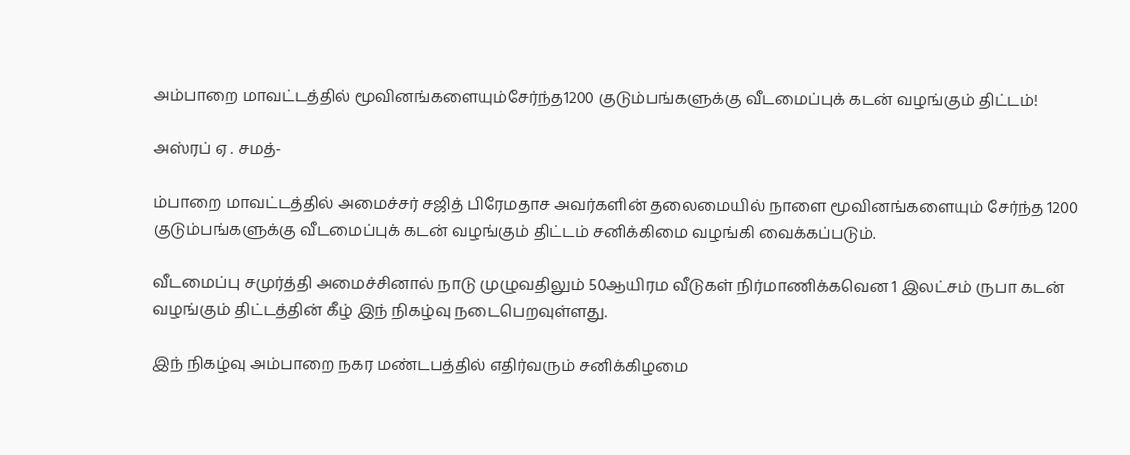அம்பாறை மாவட்டத்தில் மூவினங்களையும்சேர்ந்த1200 குடும்பங்களுக்கு வீடமைப்புக் கடன் வழங்கும் திட்டம்!

அஸ்ரப் ஏ . சமத்-

ம்பாறை மாவட்டத்தில் அமைச்சர் சஜித் பிரேமதாச அவர்களின் தலைமையில் நாளை மூவினங்களையும் சேர்ந்த 1200 குடும்பங்களுக்கு வீடமைப்புக் கடன் வழங்கும் திட்டம் சனிக்கிமை வழங்கி வைக்கப்படும்.

வீடமைப்பு சமுர்த்தி அமைச்சினால் நாடு முழுவதிலும் 50ஆயிரம வீடுகள் நிர்மாணிக்கவென 1 இலட்சம் ருபா கடன் வழங்கும் திட்டத்தின் கீழ் இந் நிகழ்வு நடைபெறவுள்ளது.

இந் நிகழ்வு அம்பாறை நகர மண்டபத்தில் எதிர்வரும் சனிக்கிழமை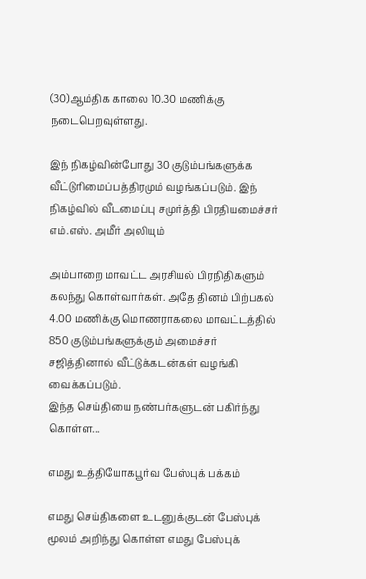(30)ஆம்திக காலை 10.30 மணிக்கு நடைபெறவுள்ளது.

இந் நிகழ்வின்போது 30 குடும்பங்களுக்க வீட்டுரிமைப்பத்திரமும் வழங்கப்படும். இந் நிகழ்வில் வீடமைப்பு சமுர்த்தி பிரதியமைச்சர் எம்.எஸ். அமீர் அலியும்

அம்பாறை மாவட்ட அரசியல் பிரநிதிகளும் கலந்து கொள்வார்கள். அதே தினம் பிற்பகல் 4.00 மணிக்கு மொணராகலை மாவட்டத்தில் 850 குடும்பங்களுக்கும் அமைச்சர் சஜித்தினால் வீட்டுக்கடன்கள் வழங்கி வைக்கப்படும்.
இந்த செய்தியை நண்பர்களுடன் பகிர்ந்து கொள்ள...

எமது உத்தியோகபூர்வ பேஸ்புக் பக்கம்

எமது செய்திகளை உடனுக்குடன் பேஸ்புக் மூலம் அறிந்து கொள்ள எமது பேஸ்புக்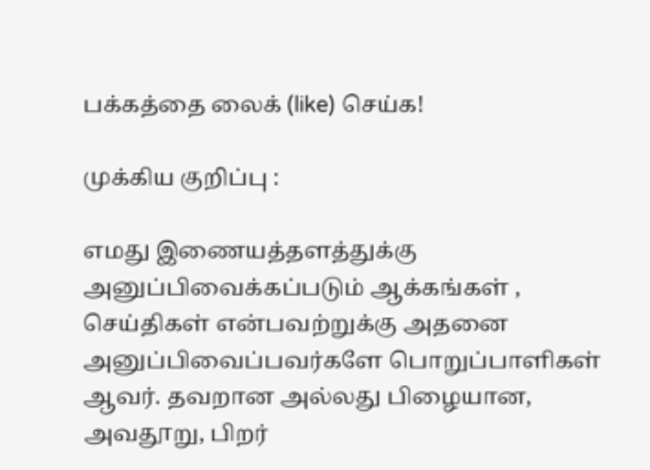பக்கத்தை லைக் (like) செய்க!

முக்கிய குறிப்பு :

எமது இணையத்தளத்துக்கு அனுப்பிவைக்கப்படும் ஆக்கங்கள் , செய்திகள் என்பவற்றுக்கு அதனை அனுப்பிவைப்பவர்களே பொறுப்பாளிகள் ஆவர். தவறான அல்லது பிழையான, அவதூறு, பிறர்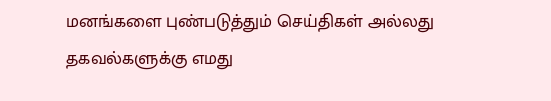மனங்களை புண்படுத்தும் செய்திகள் அல்லது தகவல்களுக்கு எமது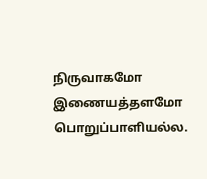நிருவாகமோ இணையத்தளமோ பொறுப்பாளியல்ல.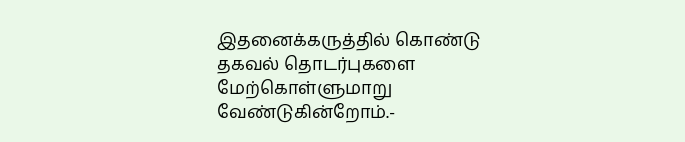இதனைக்கருத்தில் கொண்டு தகவல் தொடர்புகளை மேற்கொள்ளுமாறு வேண்டுகின்றோம்.-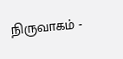நிருவாகம் -